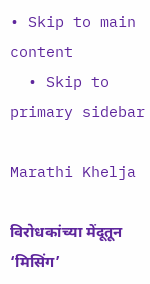• Skip to main content
  • Skip to primary sidebar

Marathi Khelja

विरोधकांच्या मेंदूतून ‘मिसिंग’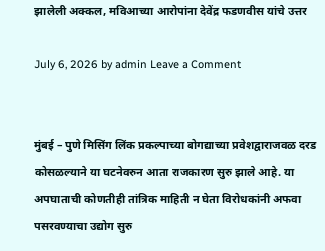झालेली अक्कल, मविआच्या आरोपांना देवेंद्र फडणवीस यांचे उत्तर

July 6, 2026 by admin Leave a Comment


मुंबई – पुणे मिसिंग लिंक प्रकल्पाच्या बोगद्याच्या प्रवेशद्वाराजवळ दरड कोसळल्याने या घटनेवरुन आता राजकारण सुरु झाले आहे. या अपघाताची कोणतीही तांत्रिक माहिती न घेता विरोधकांनी अफवा पसरवण्याचा उद्योग सुरु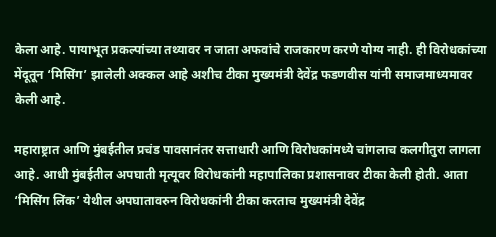केला आहे. पायाभूत प्रकल्पांच्या तथ्यावर न जाता अफवांचे राजकारण करणे योग्य नाही. ही विरोधकांच्या मेंदूतून ‘मिसिंग’ झालेली अक्कल आहे अशीच टीका मुख्यमंत्री देवेंद्र फडणवीस यांनी समाजमाध्यमावर केली आहे.

महाराष्ट्रात आणि मुंबईतील प्रचंड पावसानंतर सत्ताधारी आणि विरोधकांमध्ये चांगलाच कलगीतुरा लागला आहे. आधी मुंबईतील अपघाती मृत्यूवर विरोधकांनी महापालिका प्रशासनावर टीका केली होती. आता ‘मिसिंग लिंक’ येथील अपघातावरुन विरोधकांनी टीका करताच मुख्यमंत्री देवेंद्र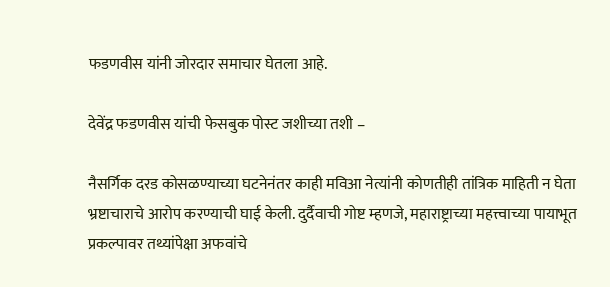फडणवीस यांनी जोरदार समाचार घेतला आहे.

देवेंद्र फडणवीस यांची फेसबुक पोस्ट जशीच्या तशी –

नैसर्गिक दरड कोसळण्याच्या घटनेनंतर काही मविआ नेत्यांनी कोणतीही तांत्रिक माहिती न घेता भ्रष्टाचाराचे आरोप करण्याची घाई केली. दुर्दैवाची गोष्ट म्हणजे, महाराष्ट्राच्या महत्त्वाच्या पायाभूत प्रकल्पावर तथ्यांपेक्षा अफवांचे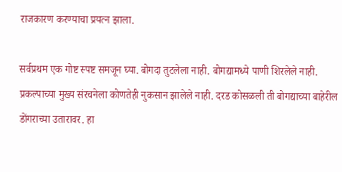राजकारण करण्याचा प्रयत्न झाला.

सर्वप्रथम एक गोष्ट स्पष्ट समजून घ्या. बोगदा तुटलेला नाही. बोगद्यामध्ये पाणी शिरलेले नाही. प्रकल्पाच्या मुख्य संरचनेला कोणतेही नुकसान झालेले नाही. दरड कोसळली ती बोगद्याच्या बाहेरील डोंगराच्या उतारावर. हा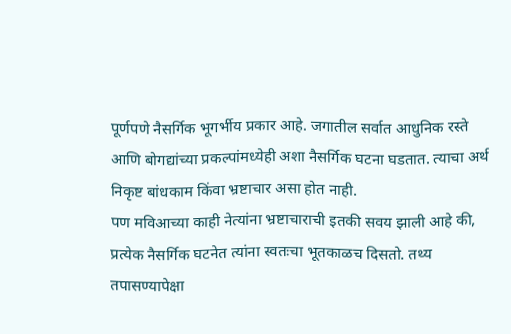पूर्णपणे नैसर्गिक भूगर्भीय प्रकार आहे. जगातील सर्वात आधुनिक रस्ते आणि बोगद्यांच्या प्रकल्पांमध्येही अशा नैसर्गिक घटना घडतात. त्याचा अर्थ निकृष्ट बांधकाम किंवा भ्रष्टाचार असा होत नाही.
पण मविआच्या काही नेत्यांना भ्रष्टाचाराची इतकी सवय झाली आहे की, प्रत्येक नैसर्गिक घटनेत त्यांना स्वतःचा भूतकाळच दिसतो. तथ्य तपासण्यापेक्षा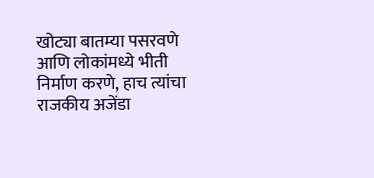खोट्या बातम्या पसरवणे आणि लोकांमध्ये भीती निर्माण करणे, हाच त्यांचा राजकीय अजेंडा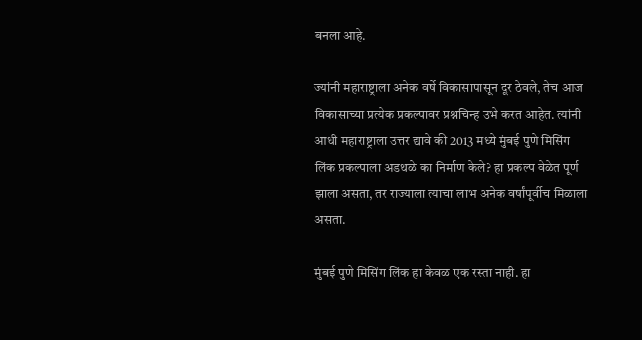बनला आहे.

ज्यांनी महाराष्ट्राला अनेक वर्षे विकासापासून दूर ठेवले, तेच आज विकासाच्या प्रत्येक प्रकल्पावर प्रश्नचिन्ह उभे करत आहेत. त्यांनी आधी महाराष्ट्राला उत्तर द्यावे की 2013 मध्ये मुंबई पुणे मिसिंग लिंक प्रकल्पाला अडथळे का निर्माण केले? हा प्रकल्प वेळेत पूर्ण झाला असता, तर राज्याला त्याचा लाभ अनेक वर्षांपूर्वीच मिळाला असता.

मुंबई पुणे मिसिंग लिंक हा केवळ एक रस्ता नाही. हा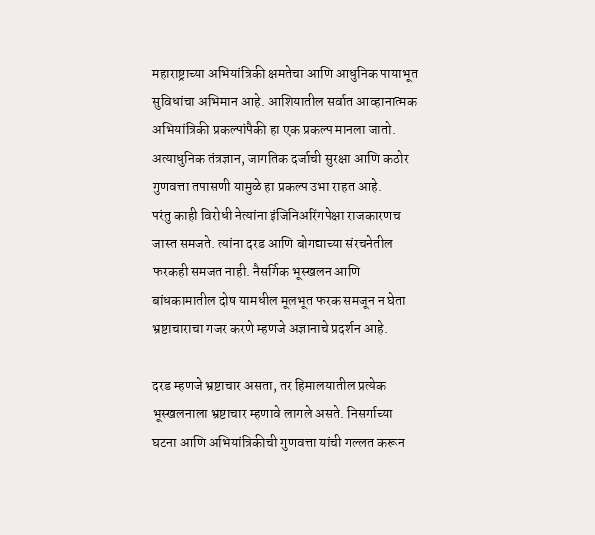महाराष्ट्राच्या अभियांत्रिकी क्षमतेचा आणि आधुनिक पायाभूत सुविधांचा अभिमान आहे. आशियातील सर्वात आव्हानात्मक अभियांत्रिकी प्रकल्पांपैकी हा एक प्रकल्प मानला जातो. अत्याधुनिक तंत्रज्ञान, जागतिक दर्जाची सुरक्षा आणि कठोर गुणवत्ता तपासणी यामुळे हा प्रकल्प उभा राहत आहे.
परंतु काही विरोधी नेत्यांना इंजिनिअरिंगपेक्षा राजकारणच जास्त समजते. त्यांना दरड आणि बोगद्याच्या संरचनेतील फरकही समजत नाही. नैसर्गिक भूस्खलन आणि बांधकामातील दोष यामधील मूलभूत फरक समजून न घेता भ्रष्टाचाराचा गजर करणे म्हणजे अज्ञानाचे प्रदर्शन आहे.

दरड म्हणजे भ्रष्टाचार असता, तर हिमालयातील प्रत्येक भूस्खलनाला भ्रष्टाचार म्हणावे लागले असते. निसर्गाच्या घटना आणि अभियांत्रिकीची गुणवत्ता यांची गल्लत करून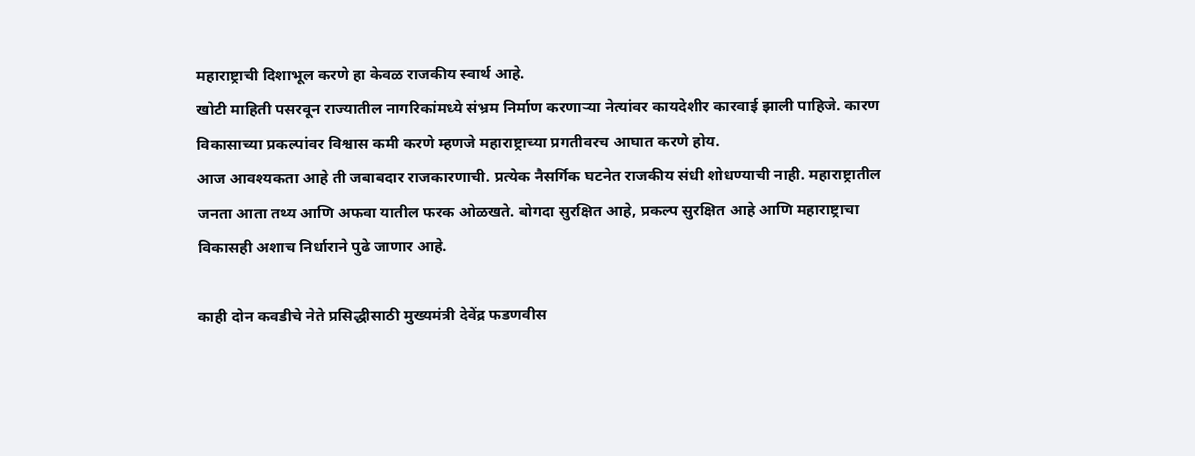महाराष्ट्राची दिशाभूल करणे हा केवळ राजकीय स्वार्थ आहे.
खोटी माहिती पसरवून राज्यातील नागरिकांमध्ये संभ्रम निर्माण करणाऱ्या नेत्यांवर कायदेशीर कारवाई झाली पाहिजे. कारण विकासाच्या प्रकल्पांवर विश्वास कमी करणे म्हणजे महाराष्ट्राच्या प्रगतीवरच आघात करणे होय.
आज आवश्यकता आहे ती जबाबदार राजकारणाची. प्रत्येक नैसर्गिक घटनेत राजकीय संधी शोधण्याची नाही. महाराष्ट्रातील जनता आता तथ्य आणि अफवा यातील फरक ओळखते. बोगदा सुरक्षित आहे, प्रकल्प सुरक्षित आहे आणि महाराष्ट्राचा विकासही अशाच निर्धाराने पुढे जाणार आहे.

काही दोन कवडीचे नेते प्रसिद्धीसाठी मुख्यमंत्री देवेंद्र फडणवीस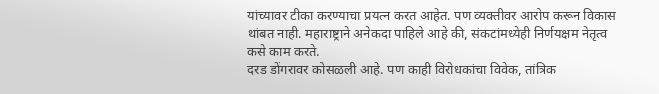यांच्यावर टीका करण्याचा प्रयत्न करत आहेत. पण व्यक्तीवर आरोप करून विकास थांबत नाही. महाराष्ट्राने अनेकदा पाहिले आहे की, संकटांमध्येही निर्णयक्षम नेतृत्व कसे काम करते.
दरड डोंगरावर कोसळली आहे. पण काही विरोधकांचा विवेक, तांत्रिक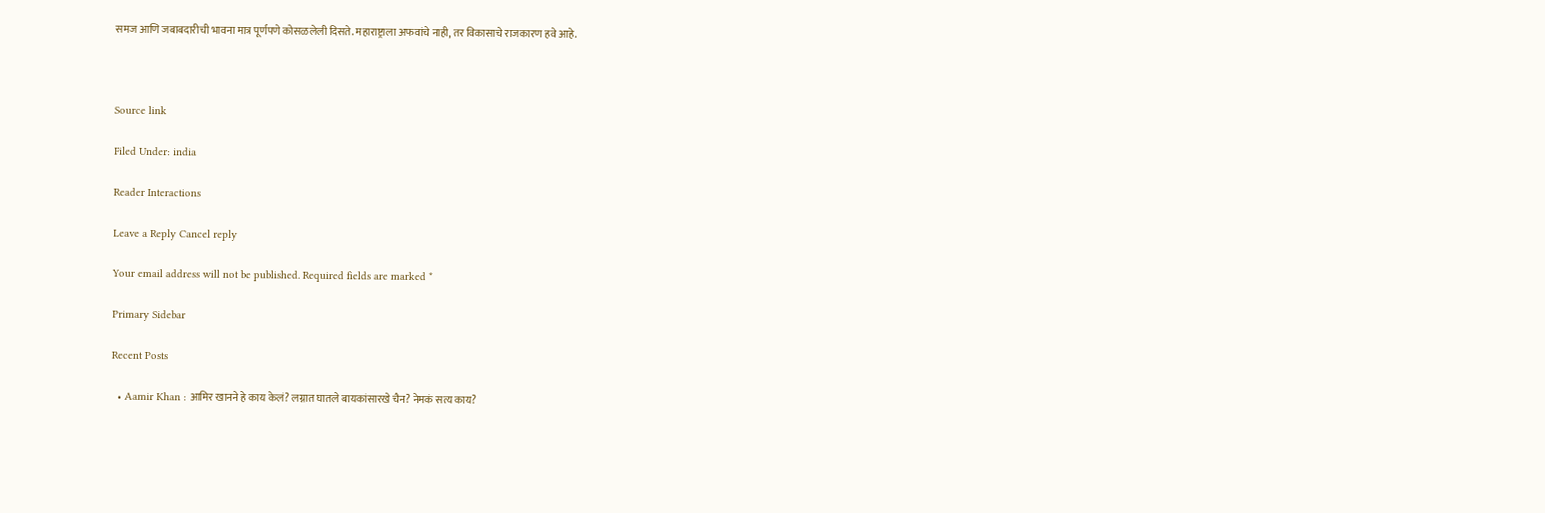समज आणि जबाबदारीची भावना मात्र पूर्णपणे कोसळलेली दिसते. महाराष्ट्राला अफवांचे नाही, तर विकासाचे राजकारण हवे आहे.



Source link

Filed Under: india

Reader Interactions

Leave a Reply Cancel reply

Your email address will not be published. Required fields are marked *

Primary Sidebar

Recent Posts

  • Aamir Khan : आमिर खानने हे काय केलं? लग्नात घातले बायकांसारखे चैन? नेमकं सत्य काय?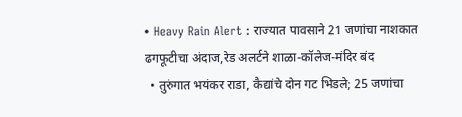• Heavy Rain Alert : राज्यात पावसाने 21 जणांचा नाशकात ढगफूटीचा अंदाज,रेड अलर्टने शाळा-कॉलेज-मंदिर बंद
  • तुरुंगात भयंकर राडा, कैद्यांचे दोन गट भिडले; 25 जणांचा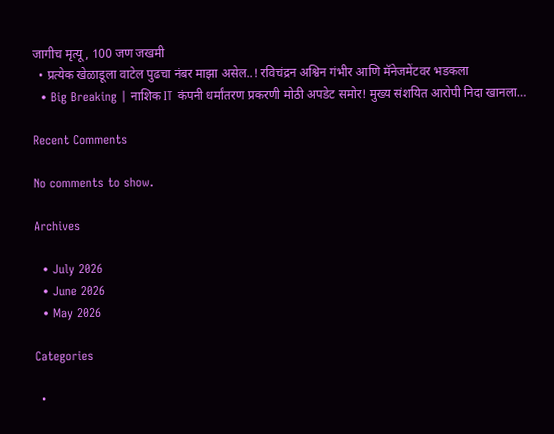जागीच मृत्यू, 100 जण जखमी
  • प्रत्येक खेळाडूला वाटेल पुढचा नंबर माझा असेल..! रविचंद्रन अश्विन गंभीर आणि मॅनेजमेंटवर भडकला
  • Big Breaking | नाशिक IT कंपनी धर्मांतरण प्रकरणी मोठी अपडेट समोर! मुख्य संशयित आरोपी निदा खानला…

Recent Comments

No comments to show.

Archives

  • July 2026
  • June 2026
  • May 2026

Categories

  •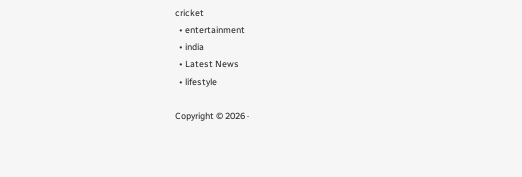cricket
  • entertainment
  • india
  • Latest News
  • lifestyle

Copyright © 2026 ·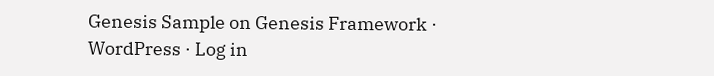Genesis Sample on Genesis Framework · WordPress · Log in